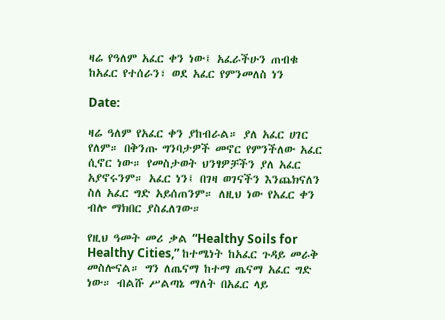ዛሬ የዓለም አፈር ቀን ነው፤ አፈራችሁን ጠብቁ ከአፈር የተሰራን፣ ወደ አፈር የምንመለስ ነን

Date:

ዛሬ ዓለም የአፈር ቀን ያከብራል። ያለ አፈር ሀገር የለም። በቅንጡ ግንባታዎች መኖር የምንችለው አፈር ሲኖር ነው። የመስታወት ህንፃዎቻችን ያለ አፈር አያኖሩንም። አፈር ነን፤ በገዛ ወገናችን እንጨክናለን ስለ አፈር ግድ አይሰጠንም። ለዚህ ነው የአፈር ቀን ብሎ ማክበር ያስፈለገው።

የዚህ ዓመት መሪ ቃል “Healthy Soils for Healthy Cities,” ከተሜነት ከአፈር ጉዳይ መራቅ መስሎናል። ግን ለጤናማ ከተማ ጤናማ አፈር ግድ ነው። ብልሹ ሥልጣኔ ማለት በአፈር ላይ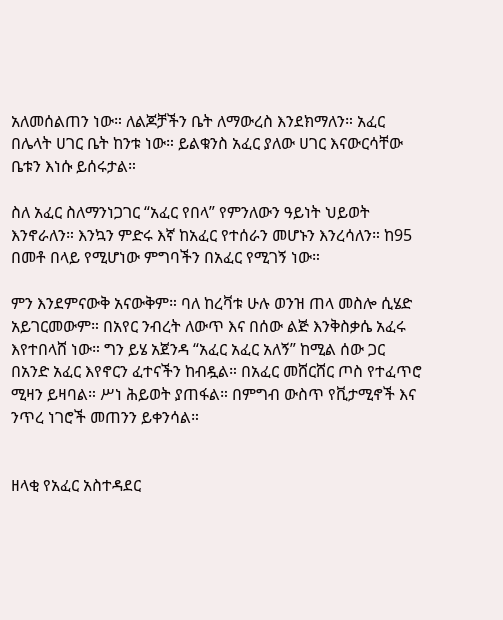አለመሰልጠን ነው። ለልጆቻችን ቤት ለማውረስ እንደክማለን። አፈር በሌላት ሀገር ቤት ከንቱ ነው። ይልቁንስ አፈር ያለው ሀገር እናውርሳቸው ቤቱን እነሱ ይሰሩታል።

ስለ አፈር ስለማንነጋገር “አፈር የበላ” የምንለውን ዓይነት ህይወት እንኖራለን። እንኳን ምድሩ እኛ ከአፈር የተሰራን መሆኑን እንረሳለን። ከ95 በመቶ በላይ የሚሆነው ምግባችን በአፈር የሚገኝ ነው።

ምን እንደምናውቅ አናውቅም። ባለ ከረቫቱ ሁሉ ወንዝ ጠላ መስሎ ሲሄድ አይገርመውም። በአየር ንብረት ለውጥ እና በሰው ልጅ እንቅስቃሴ አፈሩ እየተበላሸ ነው። ግን ይሄ አጀንዳ “አፈር አፈር አለኝ” ከሚል ሰው ጋር በአንድ አፈር እየኖርን ፈተናችን ከብዷል። በአፈር መሸርሸር ጦስ የተፈጥሮ ሚዛን ይዛባል። ሥነ ሕይወት ያጠፋል። በምግብ ውስጥ የቪታሚኖች እና ንጥረ ነገሮች መጠንን ይቀንሳል።


ዘላቂ የአፈር አስተዳደር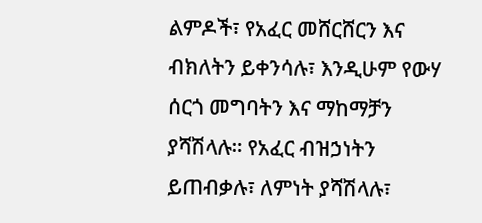ልምዶች፣ የአፈር መሸርሸርን እና ብክለትን ይቀንሳሉ፣ እንዲሁም የውሃ ሰርጎ መግባትን እና ማከማቻን ያሻሽላሉ። የአፈር ብዝኃነትን ይጠብቃሉ፣ ለምነት ያሻሽላሉ፣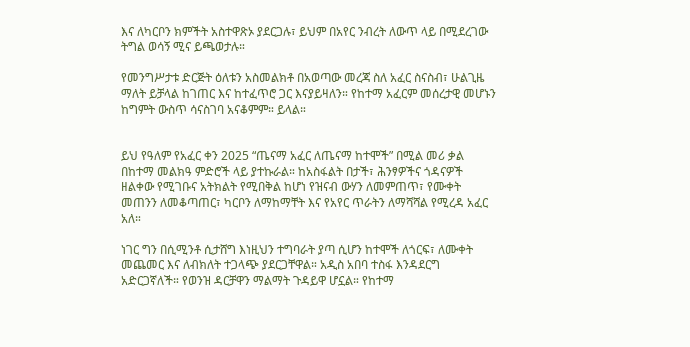እና ለካርቦን ክምችት አስተዋጽኦ ያደርጋሉ፣ ይህም በአየር ንብረት ለውጥ ላይ በሚደረገው ትግል ወሳኝ ሚና ይጫወታሉ።

የመንግሥታቱ ድርጅት ዕለቱን አስመልክቶ በአወጣው መረጃ ስለ አፈር ስናስብ፣ ሁልጊዜ ማለት ይቻላል ከገጠር እና ከተፈጥሮ ጋር እናያይዛለን። የከተማ አፈርም መሰረታዊ መሆኑን ከግምት ውስጥ ሳናስገባ አናቆምም። ይላል።


ይህ የዓለም የአፈር ቀን 2025 “ጤናማ አፈር ለጤናማ ከተሞች” በሚል መሪ ቃል በከተማ መልክዓ ምድሮች ላይ ያተኩራል። ከአስፋልት በታች፣ ሕንፃዎችና ጎዳናዎች ዘልቀው የሚገቡና አትክልት የሚበቅል ከሆነ የዝናብ ውሃን ለመምጠጥ፣ የሙቀት መጠንን ለመቆጣጠር፣ ካርቦን ለማከማቸት እና የአየር ጥራትን ለማሻሻል የሚረዳ አፈር አለ።

ነገር ግን በሲሚንቶ ሲታሸግ እነዚህን ተግባራት ያጣ ሲሆን ከተሞች ለጎርፍ፣ ለሙቀት መጨመር እና ለብክለት ተጋላጭ ያደርጋቸዋል። አዲስ አበባ ተስፋ እንዳደርግ አድርጋኛለች። የወንዝ ዳርቻዋን ማልማት ጉዳይዋ ሆኗል። የከተማ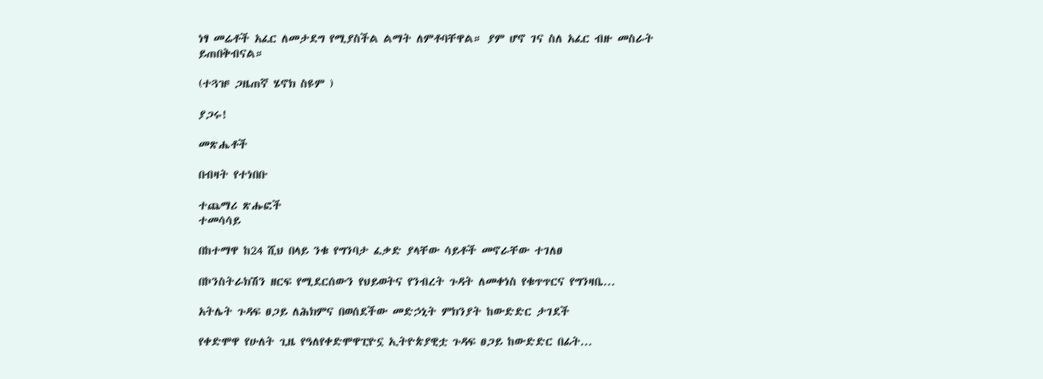ነፃ መሬቶች አፈር ለመታደግ የሚያስችል ልማት ለምቶባቸዋል። ያም ሆኖ ገና ስለ አፈር ብዙ መስራት ይጠበቅብናል።

(ተጓዡ ጋዜጠኛ ሄኖክ ስዩም )

ያጋሩ!

መጽሔቶች

በብዛት የተነበቡ

ተጨማሪ ጽሑፎች
ተመሳሳይ

በከተማዋ ከ24 ሺህ በላይ ንቁ የግንባታ ፈቃድ ያላቸው ሳይቶች መኖራቸው ተገለፀ

በኮንስትራክሽን ዘርፍ የሚደርሰውን የህይወትና የንብረት ጉዳት ለመቀነስ የቁጥጥርና የግንዛቤ...

አትሌት ጉዳፍ ፀጋይ ለሕክምና በወሰደችው መድኃኒት ምክንያት ከውድድር ታገደች

የቀድሞዋ የሁለት ጊዜ የዓለየቀድሞዋፒዮኗ ኢትዮጵያዊቷ ጉዳፍ ፀጋይ ከውድድር በፊት...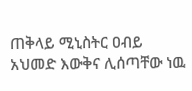ጠቅላይ ሚኒስትር ዐብይ አህመድ እውቅና ሊሰጣቸው ነዉ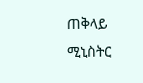ጠቅላይ ሚኒስትር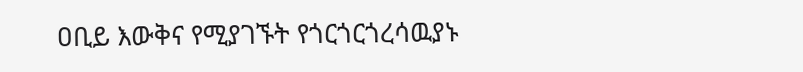ዐቢይ እውቅና የሚያገኙት የጎርጎርጎረሳዉያኑ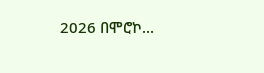2026 በሞሮኮ...